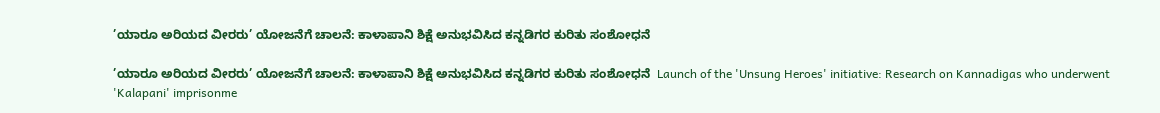’ಯಾರೂ ಅರಿಯದ ವೀರರು’ ಯೋಜನೆಗೆ ಚಾಲನೆ: ಕಾಳಾಪಾನಿ ಶಿಕ್ಷೆ ಅನುಭವಿಸಿದ ಕನ್ನಡಿಗರ ಕುರಿತು ಸಂಶೋಧನೆ

’ಯಾರೂ ಅರಿಯದ ವೀರರು’ ಯೋಜನೆಗೆ ಚಾಲನೆ: ಕಾಳಾಪಾನಿ ಶಿಕ್ಷೆ ಅನುಭವಿಸಿದ ಕನ್ನಡಿಗರ ಕುರಿತು ಸಂಶೋಧನೆ  Launch of the 'Unsung Heroes' initiative: Research on Kannadigas who underwent 'Kalapani' imprisonme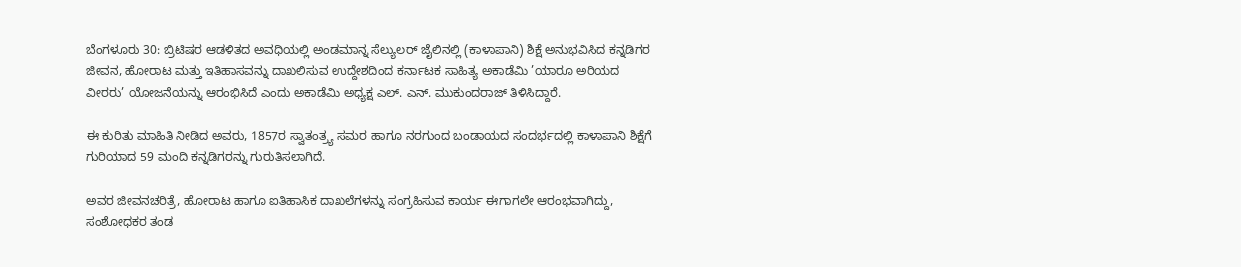ಬೆಂಗಳೂರು 30: ಬ್ರಿಟಿಷರ ಆಡಳಿತದ ಅವಧಿಯಲ್ಲಿ ಅಂಡಮಾನ್ನ ಸೆಲ್ಯುಲರ್ ಜೈಲಿನಲ್ಲಿ (ಕಾಳಾಪಾನಿ) ಶಿಕ್ಷೆ ಅನುಭವಿಸಿದ ಕನ್ನಡಿಗರ ಜೀವನ, ಹೋರಾಟ ಮತ್ತು ಇತಿಹಾಸವನ್ನು ದಾಖಲಿಸುವ ಉದ್ದೇಶದಿಂದ ಕರ್ನಾಟಕ ಸಾಹಿತ್ಯ ಅಕಾಡೆಮಿ ’ಯಾರೂ ಅರಿಯದ ವೀರರು’ ಯೋಜನೆಯನ್ನು ಆರಂಭಿಸಿದೆ ಎಂದು ಅಕಾಡೆಮಿ ಅಧ್ಯಕ್ಷ ಎಲ್‌. ಎನ್‌. ಮುಕುಂದರಾಜ್ ತಿಳಿಸಿದ್ದಾರೆ.

ಈ ಕುರಿತು ಮಾಹಿತಿ ನೀಡಿದ ಅವರು, 1857ರ ಸ್ವಾತಂತ್ರ್ಯ ಸಮರ ಹಾಗೂ ನರಗುಂದ ಬಂಡಾಯದ ಸಂದರ್ಭದಲ್ಲಿ ಕಾಳಾಪಾನಿ ಶಿಕ್ಷೆಗೆ ಗುರಿಯಾದ 59 ಮಂದಿ ಕನ್ನಡಿಗರನ್ನು ಗುರುತಿಸಲಾಗಿದೆ.

ಅವರ ಜೀವನಚರಿತ್ರೆ, ಹೋರಾಟ ಹಾಗೂ ಐತಿಹಾಸಿಕ ದಾಖಲೆಗಳನ್ನು ಸಂಗ್ರಹಿಸುವ ಕಾರ್ಯ ಈಗಾಗಲೇ ಆರಂಭವಾಗಿದ್ದು, ಸಂಶೋಧಕರ ತಂಡ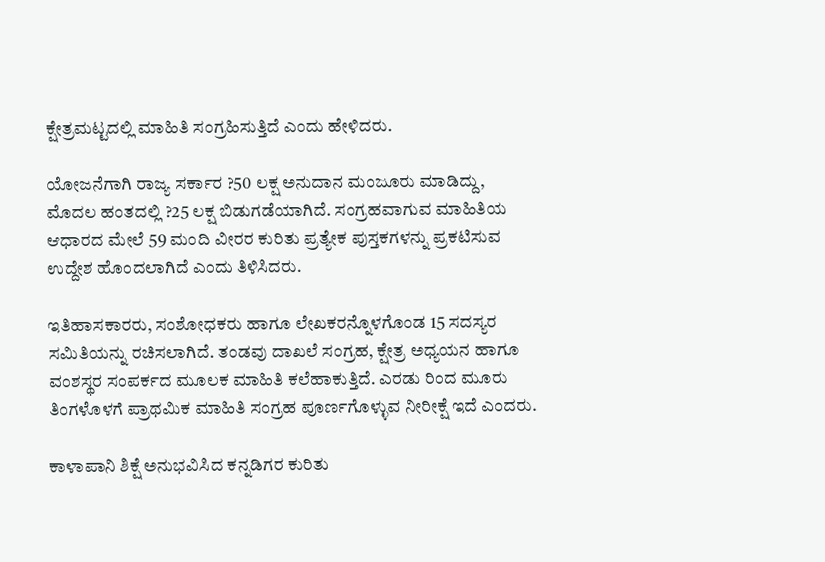ಕ್ಷೇತ್ರಮಟ್ಟದಲ್ಲಿ ಮಾಹಿತಿ ಸಂಗ್ರಹಿಸುತ್ತಿದೆ ಎಂದು ಹೇಳಿದರು.

ಯೋಜನೆಗಾಗಿ ರಾಜ್ಯ ಸರ್ಕಾರ ?50 ಲಕ್ಷ ಅನುದಾನ ಮಂಜೂರು ಮಾಡಿದ್ದು, ಮೊದಲ ಹಂತದಲ್ಲಿ ?25 ಲಕ್ಷ ಬಿಡುಗಡೆಯಾಗಿದೆ. ಸಂಗ್ರಹವಾಗುವ ಮಾಹಿತಿಯ ಆಧಾರದ ಮೇಲೆ 59 ಮಂದಿ ವೀರರ ಕುರಿತು ಪ್ರತ್ಯೇಕ ಪುಸ್ತಕಗಳನ್ನು ಪ್ರಕಟಿಸುವ ಉದ್ದೇಶ ಹೊಂದಲಾಗಿದೆ ಎಂದು ತಿಳಿಸಿದರು.

ಇತಿಹಾಸಕಾರರು, ಸಂಶೋಧಕರು ಹಾಗೂ ಲೇಖಕರನ್ನೊಳಗೊಂಡ 15 ಸದಸ್ಯರ ಸಮಿತಿಯನ್ನು ರಚಿಸಲಾಗಿದೆ. ತಂಡವು ದಾಖಲೆ ಸಂಗ್ರಹ, ಕ್ಷೇತ್ರ ಅಧ್ಯಯನ ಹಾಗೂ ವಂಶಸ್ಥರ ಸಂಪರ್ಕದ ಮೂಲಕ ಮಾಹಿತಿ ಕಲೆಹಾಕುತ್ತಿದೆ. ಎರಡು ರಿಂದ ಮೂರು ತಿಂಗಳೊಳಗೆ ಪ್ರಾಥಮಿಕ ಮಾಹಿತಿ ಸಂಗ್ರಹ ಪೂರ್ಣಗೊಳ್ಳುವ ನೀರೀಕ್ಷೆ ಇದೆ ಎಂದರು.

ಕಾಳಾಪಾನಿ ಶಿಕ್ಷೆ ಅನುಭವಿಸಿದ ಕನ್ನಡಿಗರ ಕುರಿತು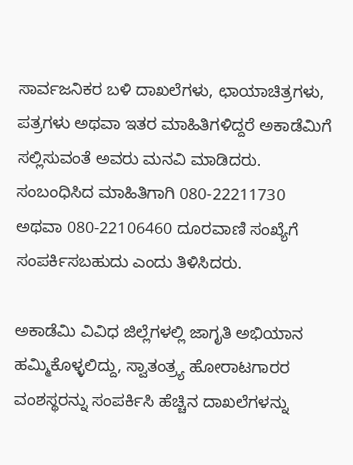ಸಾರ್ವಜನಿಕರ ಬಳಿ ದಾಖಲೆಗಳು, ಛಾಯಾಚಿತ್ರಗಳು, ಪತ್ರಗಳು ಅಥವಾ ಇತರ ಮಾಹಿತಿಗಳಿದ್ದರೆ ಅಕಾಡೆಮಿಗೆ ಸಲ್ಲಿಸುವಂತೆ ಅವರು ಮನವಿ ಮಾಡಿದರು. ಸಂಬಂಧಿಸಿದ ಮಾಹಿತಿಗಾಗಿ 080-22211730 ಅಥವಾ 080-22106460 ದೂರವಾಣಿ ಸಂಖ್ಯೆಗೆ ಸಂಪರ್ಕಿಸಬಹುದು ಎಂದು ತಿಳಿಸಿದರು.

ಅಕಾಡೆಮಿ ವಿವಿಧ ಜಿಲ್ಲೆಗಳಲ್ಲಿ ಜಾಗೃತಿ ಅಭಿಯಾನ ಹಮ್ಮಿಕೊಳ್ಳಲಿದ್ದು, ಸ್ವಾತಂತ್ರ್ಯ ಹೋರಾಟಗಾರರ ವಂಶಸ್ಥರನ್ನು ಸಂಪರ್ಕಿಸಿ ಹೆಚ್ಚಿನ ದಾಖಲೆಗಳನ್ನು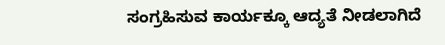ಸಂಗ್ರಹಿಸುವ ಕಾರ್ಯಕ್ಕೂ ಆದ್ಯತೆ ನೀಡಲಾಗಿದೆ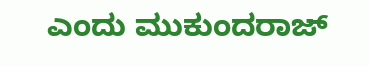ಎಂದು ಮುಕುಂದರಾಜ್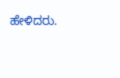ಹೇಳಿದರು.